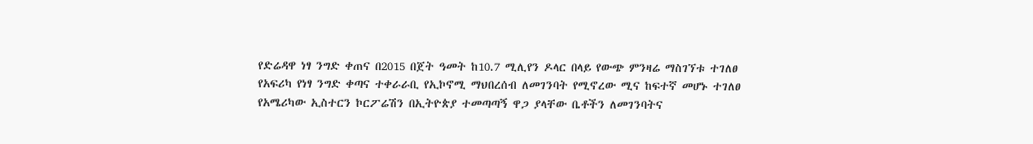የድሬዳዋ ነፃ ንግድ ቀጠና በ2015 በጀት ዓመት ከ10.7 ሚሊየን ዶላር በላይ የውጭ ምንዛሬ ማስገኘቱ ተገለፀ
የአፍሪካ የነፃ ንግድ ቀጣና ተቀራራቢ የኢኮኖሚ ማህበረሰብ ለመገንባት የሚኖረው ሚና ከፍተኛ መሆኑ ተገለፀ
የአሜሪካው ኢስተርን ኮርፖሬሽን በኢትዮጵያ ተመጣጣኝ ዋጋ ያላቸው ቤቶችን ለመገንባትና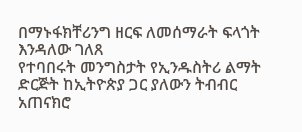በማኑፋክቸሪንግ ዘርፍ ለመሰማራት ፍላጎት እንዳለው ገለጸ
የተባበሩት መንግስታት የኢንዱስትሪ ልማት ድርጅት ከኢትዮጵያ ጋር ያለውን ትብብር አጠናክሮ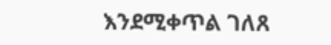እንደሚቀጥል ገለጸ